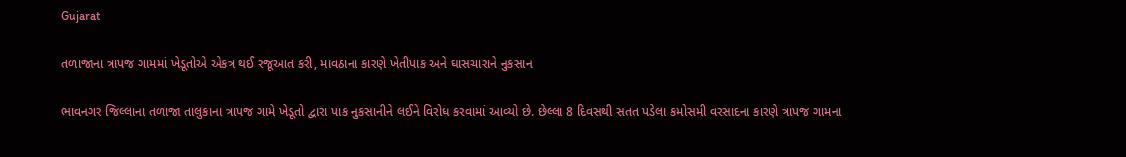Gujarat

તળાજાના ત્રાપજ ગામમાં ખેડૂતોએ એકત્ર થઈ રજૂઆત કરી, માવઠાના કારણે ખેતીપાક અને ઘાસચારાને નુકસાન

ભાવનગર જિલ્લાના તળાજા તાલુકાના ત્રાપજ ગામે ખેડૂતો દ્વારા પાક નુકસાનીને લઈને વિરોધ કરવામાં આવ્યો છે. છેલ્લા 8 દિવસથી સતત પડેલા કમોસમી વરસાદના કારણે ત્રાપજ ગામના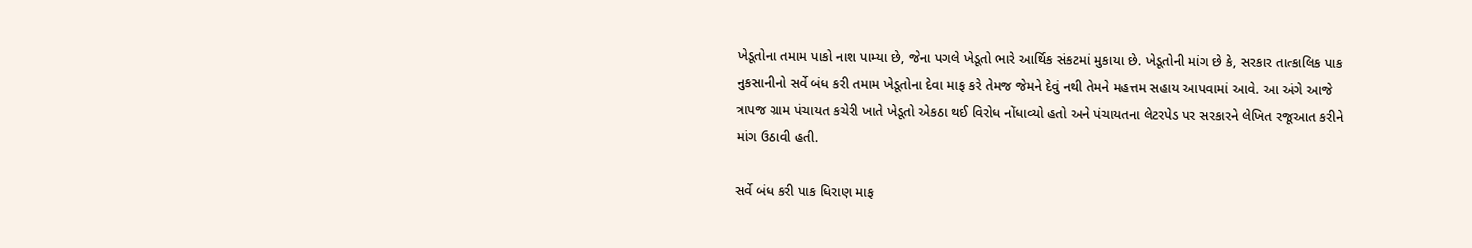ખેડૂતોના તમામ પાકો નાશ પામ્યા છે, જેના પગલે ખેડૂતો ભારે આર્થિક સંકટમાં મુકાયા છે. ખેડૂતોની માંગ છે કે, સરકાર તાત્કાલિક પાક નુકસાનીનો સર્વે બંધ કરી તમામ ખેડૂતોના દેવા માફ કરે તેમજ જેમને દેવું નથી તેમને મહત્તમ સહાય આપવામાં આવે. આ અંગે આજે ત્રાપજ ગ્રામ પંચાયત કચેરી ખાતે ખેડૂતો એકઠા થઈ વિરોધ નોંધાવ્યો હતો અને પંચાયતના લેટરપેડ પર સરકારને લેખિત રજૂઆત કરીને માંગ ઉઠાવી હતી.

સર્વે બંધ કરી પાક ધિરાણ માફ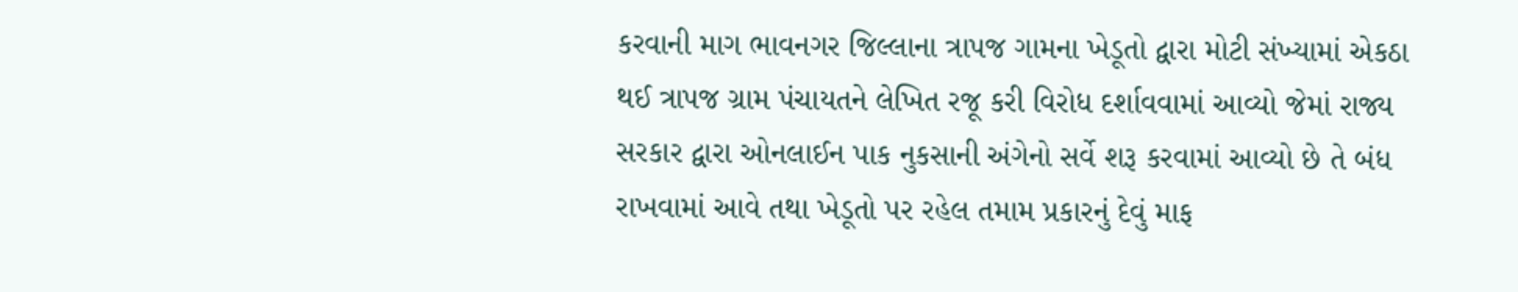કરવાની માગ ભાવનગર જિલ્લાના ત્રાપજ ગામના ખેડૂતો દ્વારા મોટી સંખ્યામાં એકઠા થઈ ત્રાપજ ગ્રામ પંચાયતને લેખિત રજૂ કરી વિરોધ દર્શાવવામાં આવ્યો જેમાં રાજ્ય સરકાર દ્વારા ઓનલાઈન પાક નુકસાની અંગેનો સર્વે શરૂ કરવામાં આવ્યો છે તે બંધ રાખવામાં આવે તથા ખેડૂતો પર રહેલ તમામ પ્રકારનું દેવું માફ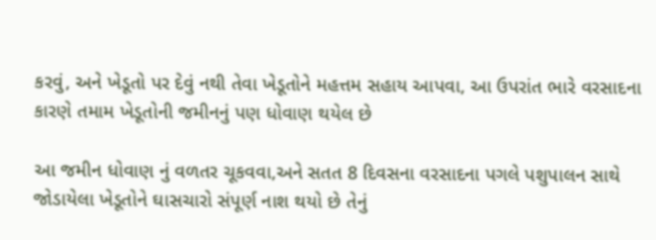કરવું, અને ખેડૂતો પર દેવું નથી તેવા ખેડૂતોને મહત્તમ સહાય આપવા, આ ઉપરાંત ભારે વરસાદના કારણે તમામ ખેડૂતોની જમીનનું પણ ધોવાણ થયેલ છે

આ જમીન ધોવાણ નું વળતર ચૂકવવા,અને સતત 8 દિવસના વરસાદના પગલે પશુપાલન સાથે જોડાયેલા ખેડૂતોને ઘાસચારો સંપૂર્ણ નાશ થયો છે તેનું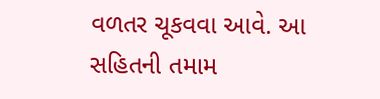વળતર ચૂકવવા આવે. આ સહિતની તમામ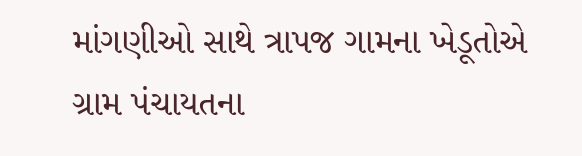માંગણીઓ સાથે ત્રાપજ ગામના ખેડૂતોએ ગ્રામ પંચાયતના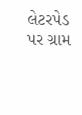લેટરપેડ પર ગ્રામ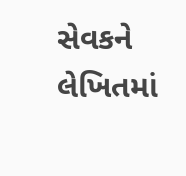સેવકને લેખિતમાં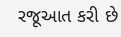રજૂઆત કરી છે